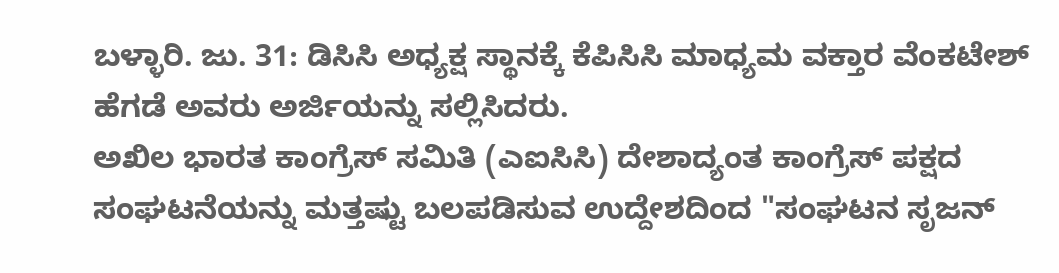ಬಳ್ಳಾರಿ. ಜು. 31: ಡಿಸಿಸಿ ಅಧ್ಯಕ್ಷ ಸ್ಥಾನಕ್ಕೆ ಕೆಪಿಸಿಸಿ ಮಾಧ್ಯಮ ವಕ್ತಾರ ವೆಂಕಟೇಶ್ ಹೆಗಡೆ ಅವರು ಅರ್ಜಿಯನ್ನು ಸಲ್ಲಿಸಿದರು.
ಅಖಿಲ ಭಾರತ ಕಾಂಗ್ರೆಸ್ ಸಮಿತಿ (ಎಐಸಿಸಿ) ದೇಶಾದ್ಯಂತ ಕಾಂಗ್ರೆಸ್ ಪಕ್ಷದ ಸಂಘಟನೆಯನ್ನು ಮತ್ತಷ್ಟು ಬಲಪಡಿಸುವ ಉದ್ದೇಶದಿಂದ "ಸಂಘಟನ ಸೃಜನ್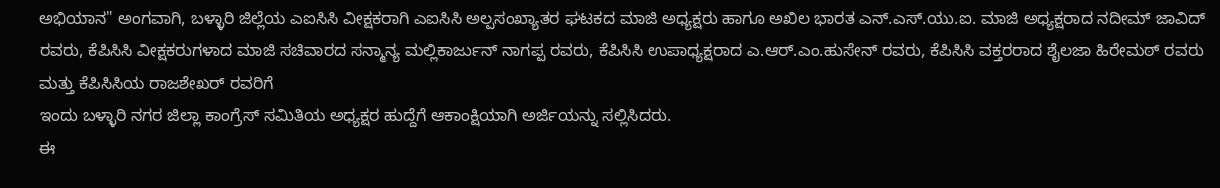ಅಭಿಯಾನ" ಅಂಗವಾಗಿ, ಬಳ್ಳಾರಿ ಜಿಲ್ಲೆಯ ಎಐಸಿಸಿ ವೀಕ್ಷಕರಾಗಿ ಎಐಸಿಸಿ ಅಲ್ಪಸಂಖ್ಯಾತರ ಘಟಕದ ಮಾಜಿ ಅಧ್ಯಕ್ಷರು ಹಾಗೂ ಅಖಿಲ ಭಾರತ ಎನ್.ಎಸ್.ಯು.ಐ. ಮಾಜಿ ಅಧ್ಯಕ್ಷರಾದ ನದೀಮ್ ಜಾವಿದ್ ರವರು, ಕೆಪಿಸಿಸಿ ವೀಕ್ಷಕರುಗಳಾದ ಮಾಜಿ ಸಚಿವಾರದ ಸನ್ಮಾನ್ಯ ಮಲ್ಲಿಕಾರ್ಜುನ್ ನಾಗಪ್ಪ ರವರು, ಕೆಪಿಸಿಸಿ ಉಪಾಧ್ಯಕ್ಷರಾದ ಎ.ಆರ್.ಎಂ.ಹುಸೇನ್ ರವರು, ಕೆಪಿಸಿಸಿ ವಕ್ತರರಾದ ಶೈಲಜಾ ಹಿರೇಮಠ್ ರವರು ಮತ್ತು ಕೆಪಿಸಿಸಿಯ ರಾಜಶೇಖರ್ ರವರಿಗೆ
ಇಂದು ಬಳ್ಳಾರಿ ನಗರ ಜಿಲ್ಲಾ ಕಾಂಗ್ರೆಸ್ ಸಮಿತಿಯ ಅಧ್ಯಕ್ಷರ ಹುದ್ದೆಗೆ ಆಕಾಂಕ್ಷಿಯಾಗಿ ಅರ್ಜಿಯನ್ನು ಸಲ್ಲಿಸಿದರು.
ಈ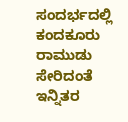ಸಂದರ್ಭದಲ್ಲಿ ಕಂದಕೂರು ರಾಮುಡು ಸೇರಿದಂತೆ ಇನ್ನಿತರ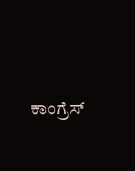ಕಾಂಗ್ರೆಸ್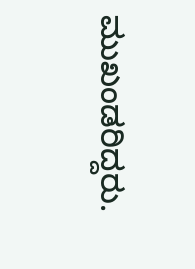ಮುಖಂಡರಿದ್ದರು.